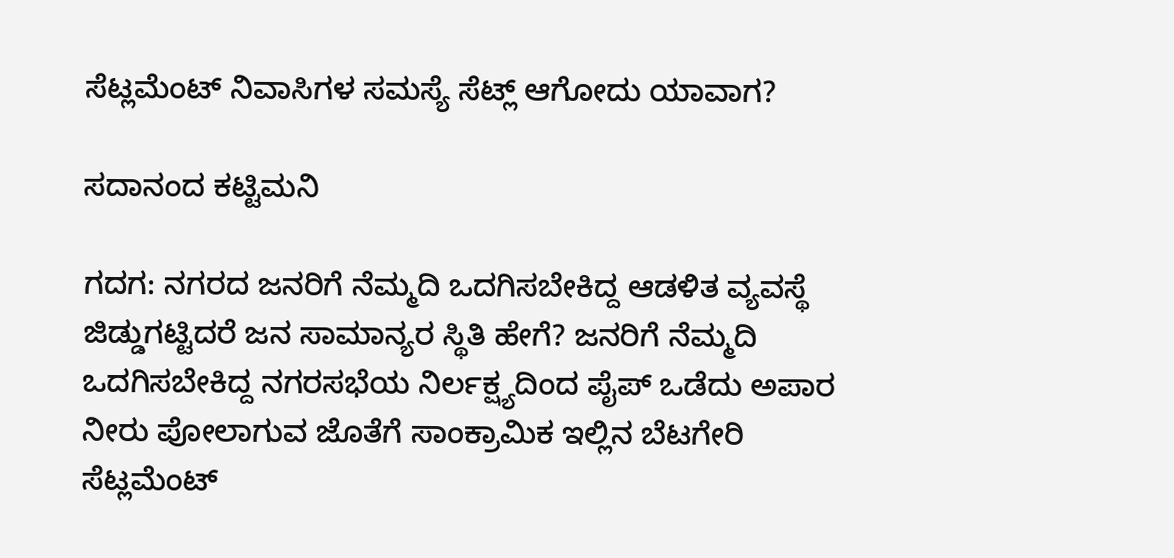ಸೆಟ್ಲಮೆಂಟ್ ನಿವಾಸಿಗಳ ಸಮಸ್ಯೆ ಸೆಟ್ಲ್ ಆಗೋದು ಯಾವಾಗ?

ಸದಾನಂದ ಕಟ್ಟಿಮನಿ

ಗದಗ: ನಗರದ ಜನರಿಗೆ ನೆಮ್ಮದಿ ಒದಗಿಸಬೇಕಿದ್ದ ಆಡಳಿತ ವ್ಯವಸ್ಥೆ ಜಿಡ್ಡುಗಟ್ಟಿದರೆ ಜನ ಸಾಮಾನ್ಯರ ಸ್ಥಿತಿ ಹೇಗೆ? ಜನರಿಗೆ ನೆಮ್ಮದಿ ಒದಗಿಸಬೇಕಿದ್ದ ನಗರಸಭೆಯ ನಿರ್ಲಕ್ಷ್ಯದಿಂದ ಪೈಪ್ ಒಡೆದು ಅಪಾರ ನೀರು ಪೋಲಾಗುವ ಜೊತೆಗೆ ಸಾಂಕ್ರಾಮಿಕ ಇಲ್ಲಿನ ಬೆಟಗೇರಿ ಸೆಟ್ಲಮೆಂಟ್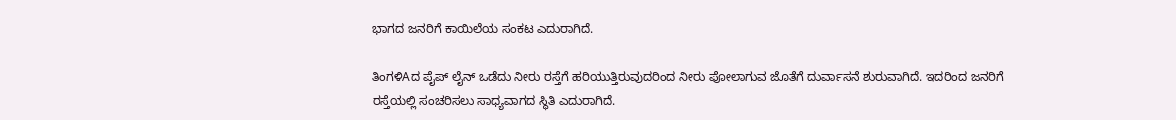ಭಾಗದ ಜನರಿಗೆ ಕಾಯಿಲೆಯ ಸಂಕಟ ಎದುರಾಗಿದೆ.

ತಿಂಗಳಿAದ ಪೈಪ್ ಲೈನ್ ಒಡೆದು ನೀರು ರಸ್ತೆಗೆ ಹರಿಯುತ್ತಿರುವುದರಿಂದ ನೀರು ಪೋಲಾಗುವ ಜೊತೆಗೆ ದುರ್ವಾಸನೆ ಶುರುವಾಗಿದೆ. ಇದರಿಂದ ಜನರಿಗೆ ರಸ್ತೆಯಲ್ಲಿ ಸಂಚರಿಸಲು ಸಾಧ್ಯವಾಗದ ಸ್ಥಿತಿ ಎದುರಾಗಿದೆ.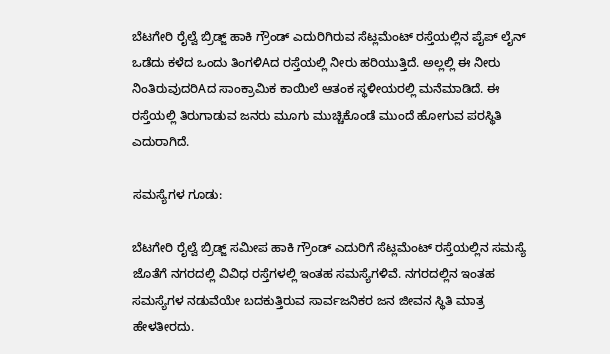ಬೆಟಗೇರಿ ರೈಲ್ವೆ ಬ್ರಿಡ್ಜ್ ಹಾಕಿ ಗ್ರೌಂಡ್ ಎದುರಿಗಿರುವ ಸೆಟ್ಲಮೆಂಟ್ ರಸ್ತೆಯಲ್ಲಿನ ಪೈಪ್ ಲೈನ್ ಒಡೆದು ಕಳೆದ ಒಂದು ತಿಂಗಳಿAದ ರಸ್ತೆಯಲ್ಲಿ ನೀರು ಹರಿಯುತ್ತಿದೆ. ಅಲ್ಲಲ್ಲಿ ಈ ನೀರು ನಿಂತಿರುವುದರಿAದ ಸಾಂಕ್ರಾಮಿಕ ಕಾಯಿಲೆ ಆತಂಕ ಸ್ಥಳೀಯರಲ್ಲಿ ಮನೆಮಾಡಿದೆ. ಈ ರಸ್ತೆಯಲ್ಲಿ ತಿರುಗಾಡುವ ಜನರು ಮೂಗು ಮುಚ್ಚಿಕೊಂಡೆ ಮುಂದೆ ಹೋಗುವ ಪರಸ್ಥಿತಿ ಎದುರಾಗಿದೆ.

ಸಮಸ್ಯೆಗಳ ಗೂಡು:

ಬೆಟಗೇರಿ ರೈಲ್ವೆ ಬ್ರಿಡ್ಜ್ ಸಮೀಪ ಹಾಕಿ ಗ್ರೌಂಡ್ ಎದುರಿಗೆ ಸೆಟ್ಲಮೆಂಟ್ ರಸ್ತೆಯಲ್ಲಿನ ಸಮಸ್ಯೆ ಜೊತೆಗೆ ನಗರದಲ್ಲಿ ವಿವಿಧ ರಸ್ತೆಗಳಲ್ಲಿ ಇಂತಹ ಸಮಸ್ಯೆಗಳಿವೆ. ನಗರದಲ್ಲಿನ ಇಂತಹ ಸಮಸ್ಯೆಗಳ ನಡುವೆಯೇ ಬದಕುತ್ತಿರುವ ಸಾರ್ವಜನಿಕರ ಜನ ಜೀವನ ಸ್ಥಿತಿ ಮಾತ್ರ ಹೇಳತೀರದು.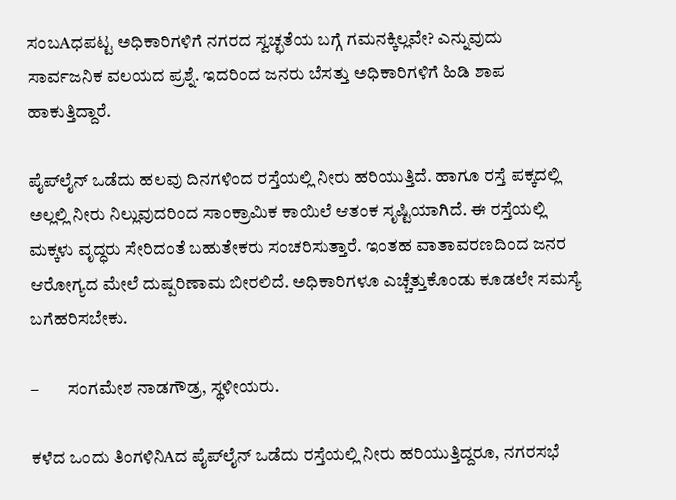ಸಂಬAಧಪಟ್ಟ ಅಧಿಕಾರಿಗಳಿಗೆ ನಗರದ ಸ್ವಚ್ಛತೆಯ ಬಗ್ಗೆ ಗಮನಕ್ಕಿಲ್ಲವೇ? ಎನ್ನುವುದು ಸಾರ್ವಜನಿಕ ವಲಯದ ಪ್ರಶ್ನೆ. ಇದರಿಂದ ಜನರು ಬೆಸತ್ತು ಅಧಿಕಾರಿಗಳಿಗೆ ಹಿಡಿ ಶಾಪ ಹಾಕುತ್ತಿದ್ದಾರೆ.

ಪೈಪ್‌ಲೈನ್ ಒಡೆದು ಹಲವು ದಿನಗಳಿಂದ ರಸ್ತೆಯಲ್ಲಿ ನೀರು ಹರಿಯುತ್ತಿದೆ. ಹಾಗೂ ರಸ್ತೆ ಪಕ್ಕದಲ್ಲಿ ಅಲ್ಲಲ್ಲಿ ನೀರು ನಿಲ್ಲುವುದರಿಂದ ಸಾಂಕ್ರಾಮಿಕ ಕಾಯಿಲೆ ಆತಂಕ ಸೃಷ್ಟಿಯಾಗಿದೆ. ಈ ರಸ್ತೆಯಲ್ಲಿ ಮಕ್ಕಳು ವೃದ್ಧರು ಸೇರಿದಂತೆ ಬಹುತೇಕರು ಸಂಚರಿಸುತ್ತಾರೆ. ಇಂತಹ ವಾತಾವರಣದಿಂದ ಜನರ ಆರೋಗ್ಯದ ಮೇಲೆ ದುಷ್ಪರಿಣಾಮ ಬೀರಲಿದೆ. ಅಧಿಕಾರಿಗಳೂ ಎಚ್ಚೆತ್ತುಕೊಂಡು ಕೂಡಲೇ ಸಮಸ್ಯೆ ಬಗೆಹರಿಸಬೇಕು.

–        ಸಂಗಮೇಶ ನಾಡಗೌಡ್ರ, ಸ್ಥಳೀಯರು.

ಕಳೆದ ಒಂದು ತಿಂಗಳಿನಿAದ ಪೈಪ್‌ಲೈನ್ ಒಡೆದು ರಸ್ತೆಯಲ್ಲಿ ನೀರು ಹರಿಯುತ್ತಿದ್ದರೂ, ನಗರಸಭೆ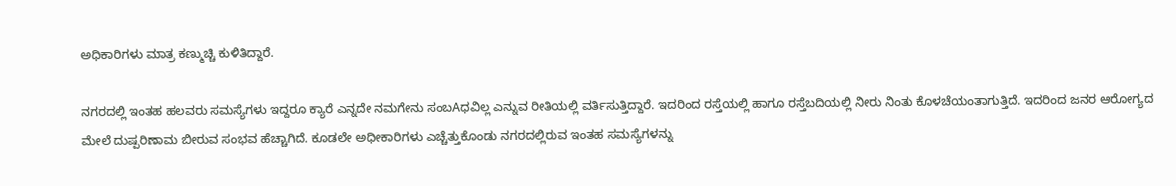ಅಧಿಕಾರಿಗಳು ಮಾತ್ರ ಕಣ್ಮುಚ್ಚಿ ಕುಳಿತಿದ್ದಾರೆ.

ನಗರದಲ್ಲಿ ಇಂತಹ ಹಲವರು ಸಮಸ್ಯೆಗಳು ಇದ್ದರೂ ಕ್ಯಾರೆ ಎನ್ನದೇ ನಮಗೇನು ಸಂಬAಧವಿಲ್ಲ ಎನ್ನುವ ರೀತಿಯಲ್ಲಿ ವರ್ತಿಸುತ್ತಿದ್ದಾರೆ. ಇದರಿಂದ ರಸ್ತೆಯಲ್ಲಿ ಹಾಗೂ ರಸ್ತೆಬದಿಯಲ್ಲಿ ನೀರು ನಿಂತು ಕೊಳಚೆಯಂತಾಗುತ್ತಿದೆ. ಇದರಿಂದ ಜನರ ಆರೋಗ್ಯದ ಮೇಲೆ ದುಷ್ಪರಿಣಾಮ ಬೀರುವ ಸಂಭವ ಹೆಚ್ಚಾಗಿದೆ. ಕೂಡಲೇ ಅಧೀಕಾರಿಗಳು ಎಚ್ಚೆತ್ತುಕೊಂಡು ನಗರದಲ್ಲಿರುವ ಇಂತಹ ಸಮಸ್ಯೆಗಳನ್ನು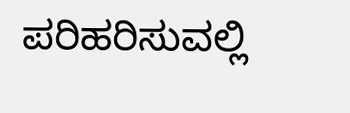ಪರಿಹರಿಸುವಲ್ಲಿ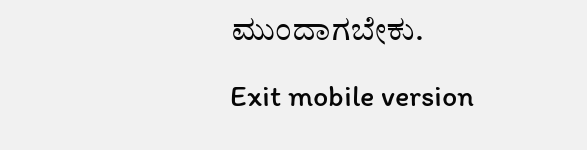ಮುಂದಾಗಬೇಕು.

Exit mobile version